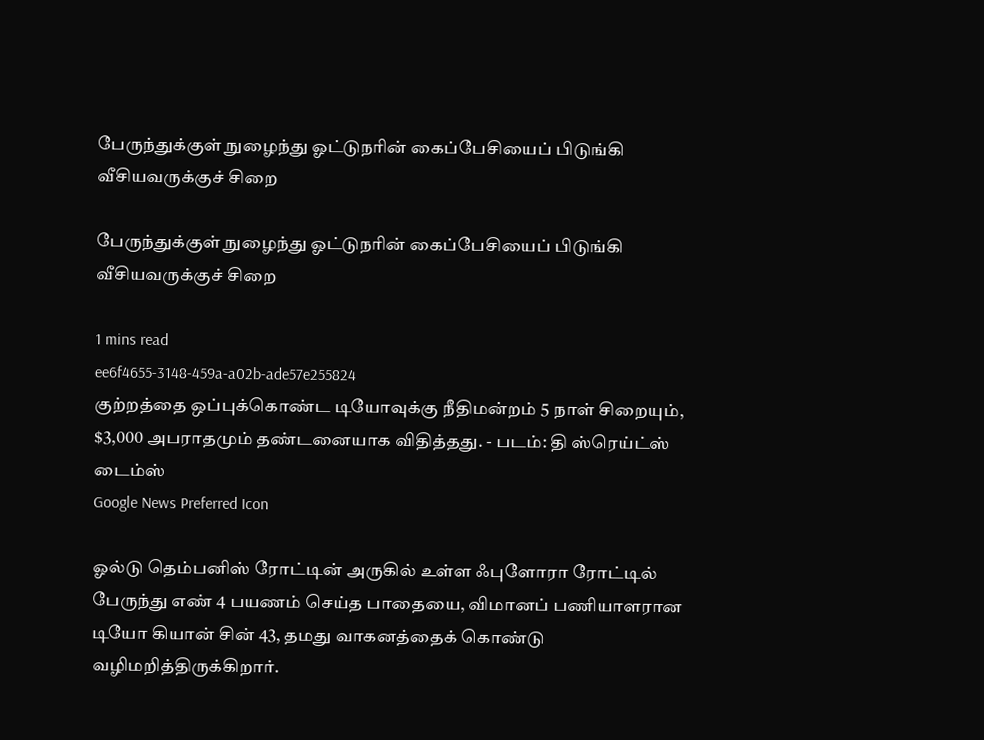பேருந்துக்குள் நுழைந்து ஓட்டுநரின் கைப்பேசியைப் பிடுங்கி வீசியவருக்குச் சிறை

பேருந்துக்குள் நுழைந்து ஓட்டுநரின் கைப்பேசியைப் பிடுங்கி வீசியவருக்குச் சிறை

1 mins read
ee6f4655-3148-459a-a02b-ade57e255824
குற்றத்தை ஒப்புக்கொண்ட டியோவுக்கு நீதிமன்றம் 5 நாள் சிறையும், $3,000 அபராதமும் தண்டனையாக விதித்தது. - படம்: தி ஸ்ரெய்ட்ஸ் டைம்ஸ்
Google News Preferred Icon

ஓல்டு தெம்பனிஸ் ரோட்டின் அருகில் உள்ள ஃபுளோரா ரோட்டில் பேருந்து எண் 4 பயணம் செய்த பாதையை, விமானப் பணியாளரான டியோ கியான் சின் 43, தமது வாகனத்தைக் கொண்டு வழிமறித்திருக்கிறார்.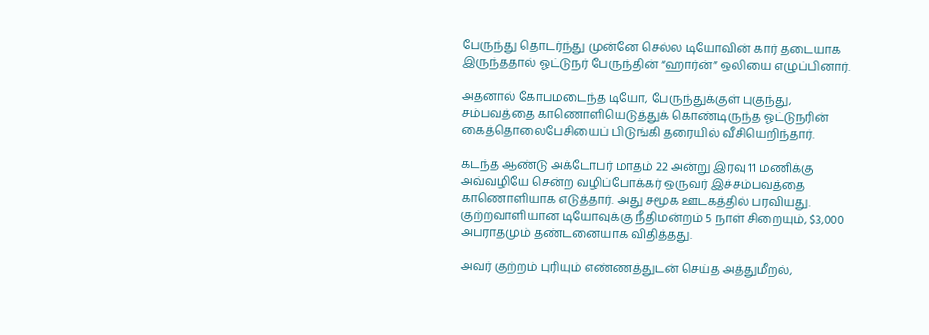பேருந்து தொடர்ந்து முன்னே செல்ல டியோவின் கார் தடையாக இருந்ததால் ஓட்டுநர் பேருந்தின் “ஹார்ன்” ஒலியை எழுப்பினார்.

அதனால் கோபமடைந்த டியோ, பேருந்துக்குள் புகுந்து, சம்பவத்தை காணொளியெடுத்துக் கொண்டிருந்த ஓட்டுநரின் கைத்தொலைபேசியைப் பிடுங்கி தரையில் வீசியெறிந்தார்.

கடந்த ஆண்டு அக்டோபர் மாதம் 22 அன்று இரவு 11 மணிக்கு அவ்வழியே சென்ற வழிப்போக்கர் ஒருவர் இச்சம்பவத்தை காணொளியாக எடுத்தார். அது சமூக ஊடகத்தில் பரவியது. குற்றவாளியான டியோவுக்கு நீதிமன்றம் 5 நாள் சிறையும், $3,000 அபராதமும் தண்டனையாக விதித்தது.

அவர் குற்றம் புரியும் எண்ணத்துடன் செய்த அத்துமீறல்,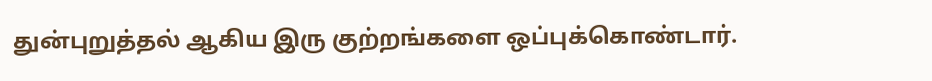துன்புறுத்தல் ஆகிய இரு குற்றங்களை ஒப்புக்கொண்டார்.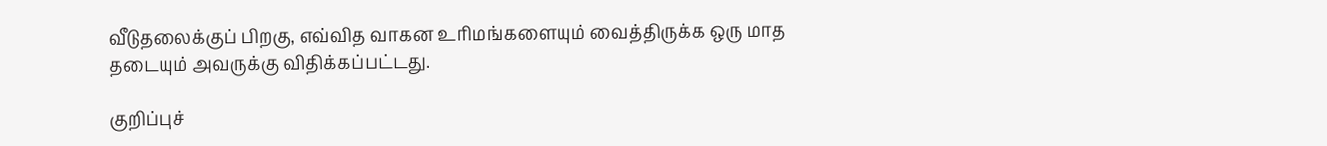வீடுதலைக்குப் பிறகு, எவ்வித வாகன உரிமங்களையும் வைத்திருக்க ஒரு மாத தடையும் அவருக்கு விதிக்கப்பட்டது.

குறிப்புச்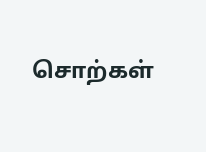சொற்கள்